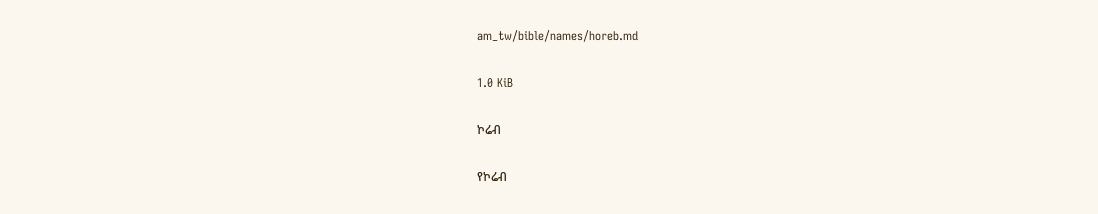am_tw/bible/names/horeb.md

1.0 KiB

ኮሬብ

የኮሬብ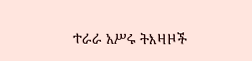ተራራ አሥሩ ትእዛዞች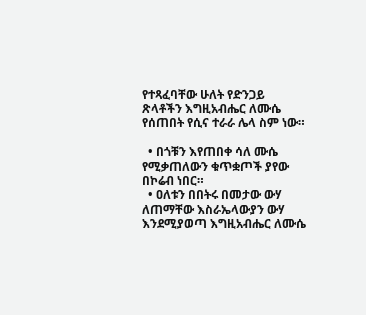የተጻፈባቸው ሁለት የድንጋይ ጽላቶችን እግዚአብሔር ለሙሴ የሰጠበት የሲና ተራራ ሌላ ስም ነው።

  • በጎቹን እየጠበቀ ሳለ ሙሴ የሚቃጠለውን ቁጥቋጦች ያየው በኮሬብ ነበር።
  • ዐለቱን በበትሩ በመታው ውሃ ለጠማቸው እስራኤላውያን ውሃ እንደሚያወጣ እግዚአብሔር ለሙሴ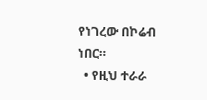የነገረው በኮሬብ ነበር።
  • የዚህ ተራራ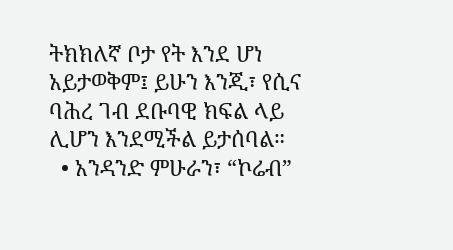ትክክለኛ ቦታ የት እንደ ሆነ አይታወቅም፤ ይሁን እንጂ፣ የሲና ባሕረ ገብ ደቡባዊ ክፍል ላይ ሊሆን እንደሚችል ይታሰባል።
  • አንዳንድ ምሁራን፣ “ኮሬብ”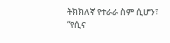ትክክለኛ የተራራ ስም ሲሆን፣ “የሲና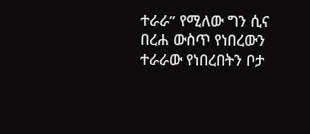ተራራ” የሚለው ግን ሲና በረሐ ውስጥ የነበረውን ተራራው የነበረበትን ቦታ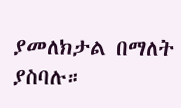ያመለክታል በማለት ያስባሉ።